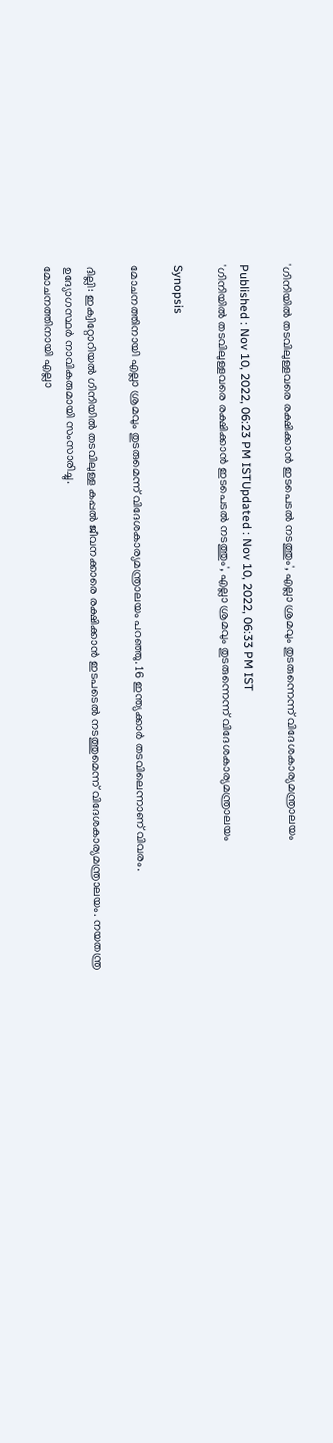'ഗിനിയില്‍ തടവിലുള്ളവരെ രക്ഷിക്കാന്‍ ഇടപെടല്‍ നടത്തും', എല്ലാ ശ്രമവും തുടരുന്നെന്ന് വിദേശകാര്യമന്ത്രാലയം

Published : Nov 10, 2022, 06:23 PM ISTUpdated : Nov 10, 2022, 06:33 PM IST
'ഗിനിയില്‍ തടവിലുള്ളവരെ രക്ഷിക്കാന്‍ ഇടപെടല്‍ നടത്തും', എല്ലാ ശ്രമവും തുടരുന്നെന്ന് വിദേശകാര്യമന്ത്രാലയം

Synopsis

മോചനത്തിനായി എല്ലാ ശ്രമവും തുടരുമെന്ന് വിദേശകാര്യമന്ത്രാലയം പറഞ്ഞു. 16 ഇന്ത്യക്കാര്‍ തടവിലെന്നാണ് വിവരം.

ദില്ലി: ഇക്വിറ്റോറിയല്‍ ഗിനിയില്‍ തടവിലുള്ള കപ്പല്‍ ജീവനക്കാരെ രക്ഷിക്കാന്‍ ഇടപടെല്‍ നടത്തുമെന്ന് വിദേശകാര്യമന്ത്രാലയം. നയതന്ത്ര ഉദ്യോഗസ്ഥര്‍ നാവികരുമായി സംസാരിച്ചു.
മോചനത്തിനായി എല്ലാ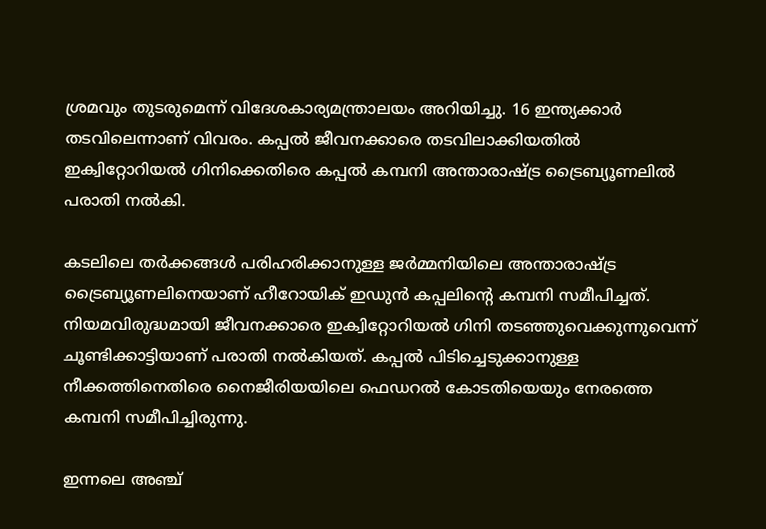ശ്രമവും തുടരുമെന്ന് വിദേശകാര്യമന്ത്രാലയം അറിയിച്ചു. 16 ഇന്ത്യക്കാര്‍ തടവിലെന്നാണ് വിവരം. കപ്പൽ ജീവനക്കാരെ തടവിലാക്കിയതിൽ ഇക്വിറ്റോറിയല്‍ ഗിനിക്കെതിരെ കപ്പൽ കമ്പനി അന്താരാഷ്ട്ര ട്രൈബ്യൂണലിൽ പരാതി നല്‍കി.

കടലിലെ തർക്കങ്ങൾ പരിഹരിക്കാനുള്ള ജർമ്മനിയിലെ അന്താരാഷ്ട്ര ട്രൈബ്യൂണലിനെയാണ് ഹീറോയിക് ഇഡുൻ കപ്പലിന്‍റെ കമ്പനി സമീപിച്ചത്. നിയമവിരുദ്ധമായി ജീവനക്കാരെ ഇക്വിറ്റോറിയല്‍ ഗിനി തടഞ്ഞുവെക്കുന്നുവെന്ന് ചൂണ്ടിക്കാട്ടിയാണ് പരാതി നൽകിയത്. കപ്പൽ പിടിച്ചെടുക്കാനുള്ള നീക്കത്തിനെതിരെ നൈജീരിയയിലെ ഫെഡറൽ കോടതിയെയും നേരത്തെ കമ്പനി സമീപിച്ചിരുന്നു.

ഇന്നലെ അഞ്ച്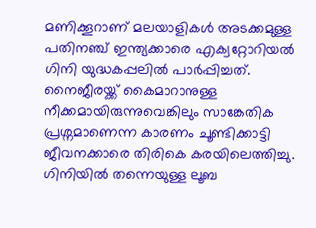മണിക്കൂറാണ് മലയാളികൾ അടക്കമുള്ള പതിനഞ്ച് ഇന്ത്യക്കാരെ എക്വറ്റോറിയൽ ഗിനി യുദ്ധകപ്പലിൽ പാർപ്പിച്ചത്. നൈജീരയ്ക്ക് കൈമാറാനുള്ള നീക്കമായിരുന്നുവെങ്കിലും സാങ്കേതിക പ്രശ്നമാണെന്ന കാരണം ചൂണ്ടിക്കാട്ടി ജീവനക്കാരെ തിരികെ കരയിലെത്തിച്ചു. ഗിനിയിൽ തന്നെയുള്ള ലൂബ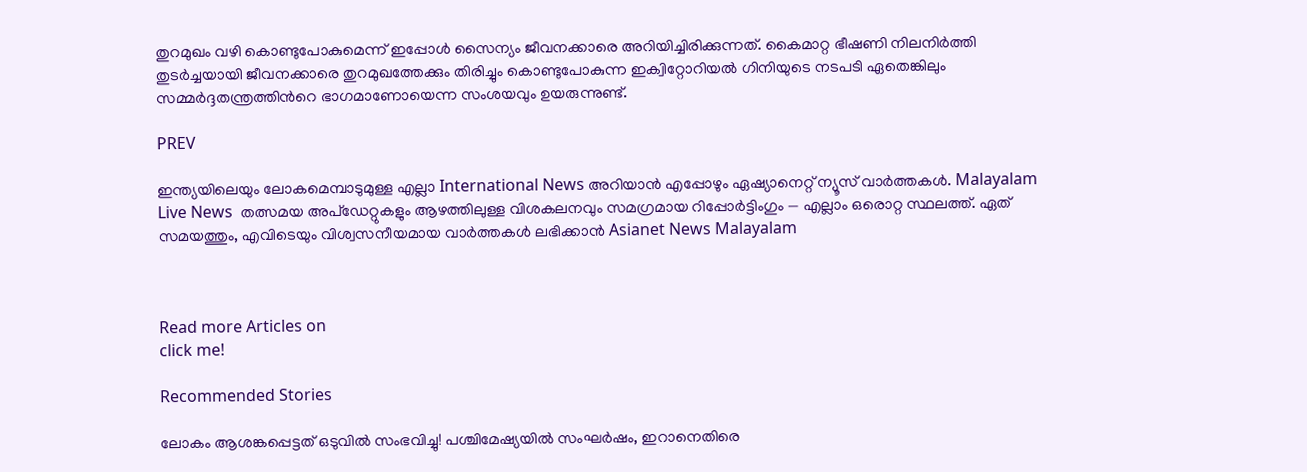തുറമുഖം വഴി കൊണ്ടുപോകുമെന്ന് ഇപ്പോൾ സൈന്യം ജീവനക്കാരെ അറിയിച്ചിരിക്കുന്നത്. കൈമാറ്റ ഭീഷണി നിലനിർത്തി തുടർച്ചയായി ജീവനക്കാരെ തുറമുഖത്തേക്കും തിരിച്ചും കൊണ്ടുപോകുന്ന ഇക്വിറ്റോറിയൽ ഗിനിയുടെ നടപടി ഏതെങ്കിലും സമ്മർദ്ദതന്ത്രത്തിന്‍റെ ഭാഗമാണോയെന്ന സംശയവും ഉയരുന്നുണ്ട്.

PREV

ഇന്ത്യയിലെയും ലോകമെമ്പാടുമുള്ള എല്ലാ International News അറിയാൻ എപ്പോഴും ഏഷ്യാനെറ്റ് ന്യൂസ് വാർത്തകൾ. Malayalam Live News  തത്സമയ അപ്‌ഡേറ്റുകളും ആഴത്തിലുള്ള വിശകലനവും സമഗ്രമായ റിപ്പോർട്ടിംഗും — എല്ലാം ഒരൊറ്റ സ്ഥലത്ത്. ഏത് സമയത്തും, എവിടെയും വിശ്വസനീയമായ വാർത്തകൾ ലഭിക്കാൻ Asianet News Malayalam



Read more Articles on
click me!

Recommended Stories

ലോകം ആശങ്കപ്പെട്ടത് ഒടുവിൽ സംഭവിച്ചു! പശ്ചിമേഷ്യയിൽ സംഘർഷം, ഇറാനെതിരെ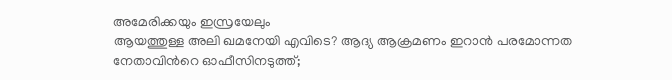അമേരിക്കയും ഇസ്രയേലും
ആയത്തുള്ള അലി ഖമനേയി എവിടെ? ആദ്യ ആക്രമണം ഇറാൻ പരമോന്നത നേതാവിന്‍റെ ഓഫീസിനടുത്ത്;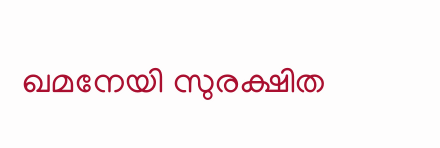ഖമനേയി സുരക്ഷിത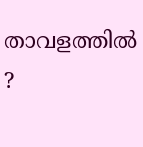താവളത്തിൽ ?